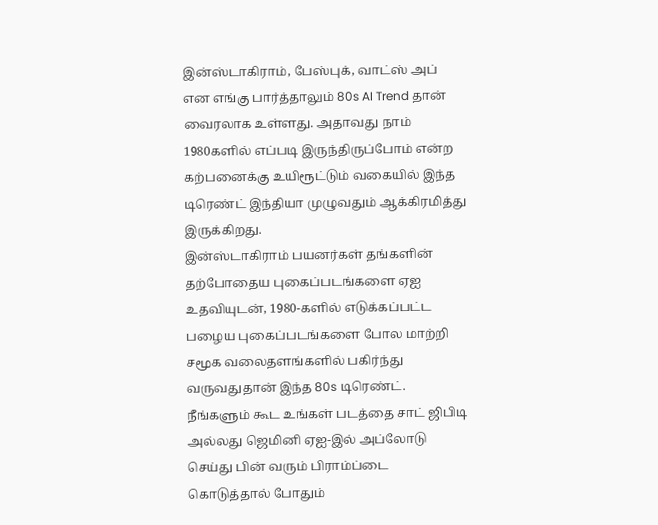இன்ஸ்டாகிராம், பேஸ்புக், வாட்ஸ் அப் என எங்கு பார்த்தாலும் 80s AI Trend தான் வைரலாக உள்ளது. அதாவது நாம் 1980களில் எப்படி இருந்திருப்போம் என்ற கற்பனைக்கு உயிரூட்டும் வகையில் இந்த டிரெண்ட் இந்தியா முழுவதும் ஆக்கிரமித்து இருக்கிறது.
இன்ஸ்டாகிராம் பயனர்கள் தங்களின் தற்போதைய புகைப்படங்களை ஏஐ உதவியுடன், 1980-களில் எடுக்கப்பட்ட பழைய புகைப்படங்களை போல மாற்றி சமூக வலைதளங்களில் பகிர்ந்து வருவதுதான் இந்த 80s டிரெண்ட். நீங்களும் கூட உங்கள் படத்தை சாட் ஜிபிடி அல்லது ஜெமினி ஏஐ-இல் அப்லோடு செய்து பின் வரும் பிராம்ப்டை கொடுத்தால் போதும்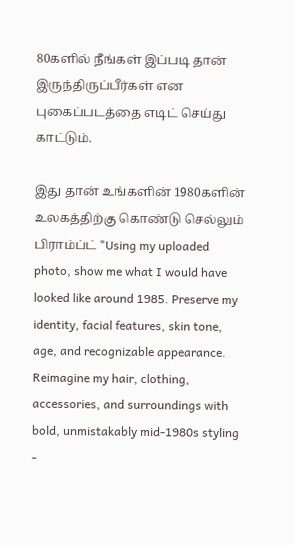80களில் நீங்கள் இப்படி தான் இருந்திருப்பீர்கள் என புகைப்படத்தை எடிட் செய்து காட்டும்.

இது தான் உங்களின் 1980களின் உலகத்திற்கு கொண்டு செல்லும் பிராம்ப்ட் "Using my uploaded photo, show me what I would have looked like around 1985. Preserve my identity, facial features, skin tone, age, and recognizable appearance. Reimagine my hair, clothing, accessories, and surroundings with bold, unmistakably mid-1980s styling -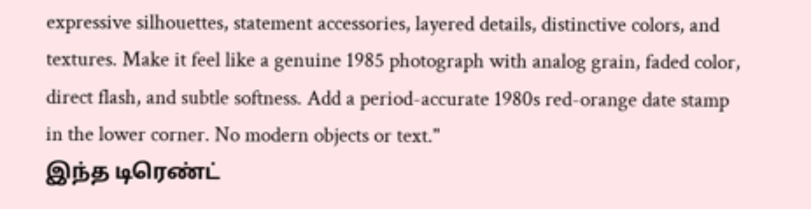expressive silhouettes, statement accessories, layered details, distinctive colors, and textures. Make it feel like a genuine 1985 photograph with analog grain, faded color, direct flash, and subtle softness. Add a period-accurate 1980s red-orange date stamp in the lower corner. No modern objects or text."
இந்த டிரெண்ட்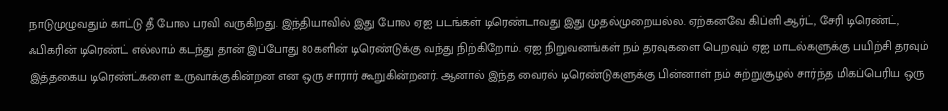நாடுமுழுவதும் காட்டு தீ போல பரவி வருகிறது. இந்தியாவில் இது போல ஏஐ படங்கள் டிரெண்டாவது இது முதல்முறையல்ல. ஏற்கனவே கிப்ளி ஆர்ட், சேரி டிரெண்ட், ஃபிகரின் டிரெண்ட் எல்லாம் கடந்து தான் இப்போது 80களின் டிரெண்டுக்கு வந்து நிற்கிறோம். ஏஐ நிறுவனங்கள் நம் தரவுகளை பெறவும் ஏஐ மாடல்களுக்கு பயிற்சி தரவும் இத்தகைய டிரெண்ட்களை உருவாக்குகின்றன என ஒரு சாரார் கூறுகின்றனர். ஆனால் இந்த வைரல் டிரெண்டுகளுக்கு பின்னாள் நம் சுற்றுசூழல் சார்ந்த மிகப்பெரிய ஒரு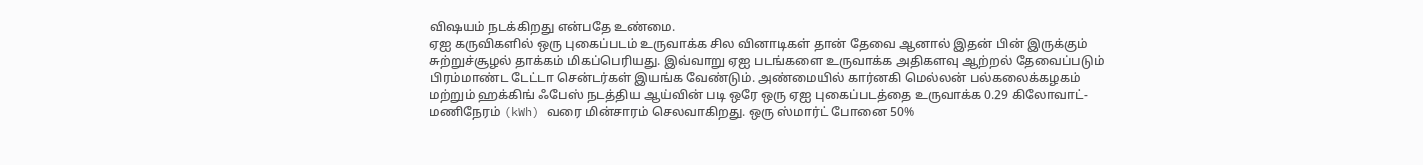விஷயம் நடக்கிறது என்பதே உண்மை.
ஏஐ கருவிகளில் ஒரு புகைப்படம் உருவாக்க சில வினாடிகள் தான் தேவை ஆனால் இதன் பின் இருக்கும் சுற்றுச்சூழல் தாக்கம் மிகப்பெரியது. இவ்வாறு ஏஐ படங்களை உருவாக்க அதிகளவு ஆற்றல் தேவைப்படும் பிரம்மாண்ட டேட்டா சென்டர்கள் இயங்க வேண்டும். அண்மையில் கார்னகி மெல்லன் பல்கலைக்கழகம் மற்றும் ஹக்கிங் ஃபேஸ் நடத்திய ஆய்வின் படி ஒரே ஒரு ஏஐ புகைப்படத்தை உருவாக்க 0.29 கிலோவாட்-மணிநேரம் (kWh) வரை மின்சாரம் செலவாகிறது. ஒரு ஸ்மார்ட் போனை 50%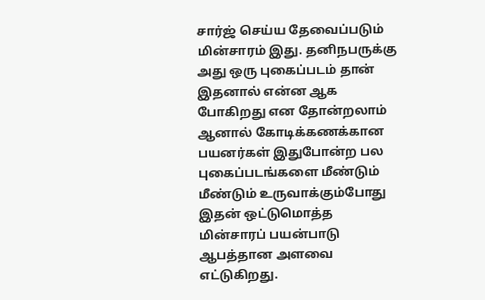சார்ஜ் செய்ய தேவைப்படும் மின்சாரம் இது. தனிநபருக்கு அது ஒரு புகைப்படம் தான் இதனால் என்ன ஆக போகிறது என தோன்றலாம் ஆனால் கோடிக்கணக்கான பயனர்கள் இதுபோன்ற பல புகைப்படங்களை மீண்டும் மீண்டும் உருவாக்கும்போது இதன் ஒட்டுமொத்த மின்சாரப் பயன்பாடு ஆபத்தான அளவை எட்டுகிறது.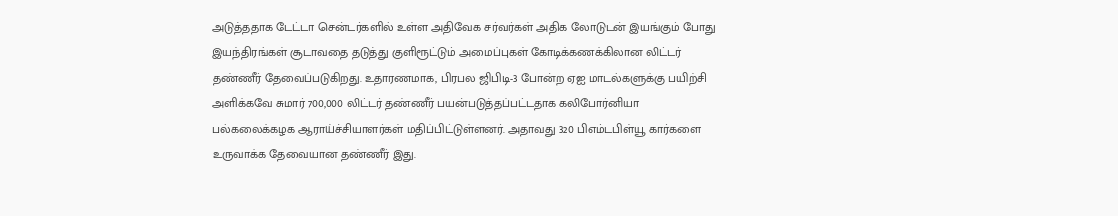அடுத்ததாக டேட்டா சென்டர்களில் உள்ள அதிவேக சர்வர்கள் அதிக லோடுடன் இயங்கும் போது இயந்திரங்கள் சூடாவதை தடுத்து குளிரூட்டும் அமைப்புகள் கோடிக்கணக்கிலான லிட்டர் தண்ணீர் தேவைப்படுகிறது. உதாரணமாக, பிரபல ஜிபிடி-3 போன்ற ஏஐ மாடல்களுக்கு பயிற்சி அளிக்கவே சுமார் 700,000 லிட்டர் தண்ணீர் பயன்படுத்தப்பட்டதாக கலிபோர்னியா பல்கலைக்கழக ஆராய்ச்சியாளர்கள் மதிப்பிட்டுள்ளனர். அதாவது 320 பிஎம்டபிள்யூ கார்களை உருவாக்க தேவையான தண்ணீர் இது.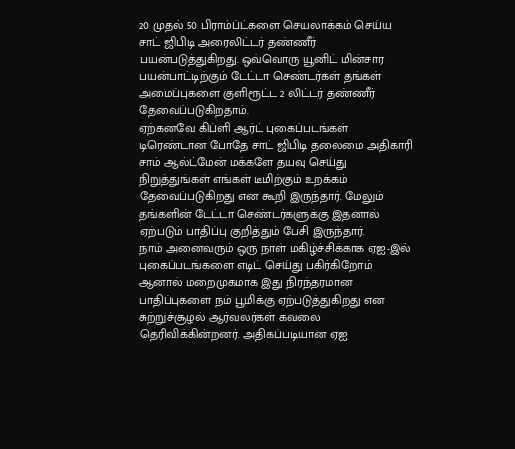20 முதல் 50 பிராம்ப்ட்களை செயலாக்கம் செய்ய சாட் ஜிபிடி அரைலிட்டர் தண்ணீர் பயன்படுத்துகிறது. ஒவ்வொரு யூனிட் மின்சார பயன்பாட்டிற்கும் டேட்டா செண்டர்கள் தங்கள் அமைப்புகளை குளிரூட்ட 2 லிட்டர் தண்ணீர் தேவைப்படுகிறதாம்.
ஏற்கனவே கிப்ளி ஆர்ட் புகைப்படங்கள் டிரெண்டான போதே சாட் ஜிபிடி தலைமை அதிகாரி சாம் ஆல்ட்மேன் மக்களே தயவு செய்து நிறுத்துங்கள் எங்கள் டீமிற்கும் உறக்கம் தேவைப்படுகிறது என கூறி இருந்தார். மேலும் தங்களின் டேட்டா செண்டர்களுக்கு இதனால் ஏற்படும் பாதிப்பு குறித்தும் பேசி இருந்தார்.
நாம் அனைவரும் ஒரு நாள் மகிழ்ச்சிக்காக ஏஐ-இல் புகைப்படங்களை எடிட் செய்து பகிர்கிறோம் ஆனால் மறைமுகமாக இது நிரந்தரமான பாதிப்புகளை நம் பூமிக்கு ஏற்படுத்துகிறது என சுற்றுச்சூழல் ஆர்வலர்கள் கவலை தெரிவிக்கின்றனர். அதிகப்படியான ஏஐ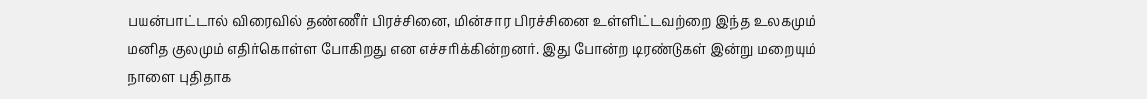பயன்பாட்டால் விரைவில் தண்ணீர் பிரச்சினை, மின்சார பிரச்சினை உள்ளிட்டவற்றை இந்த உலகமும் மனித குலமும் எதிர்கொள்ள போகிறது என எச்சரிக்கின்றனர். இது போன்ற டிரண்டுகள் இன்று மறையும் நாளை புதிதாக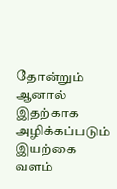தோன்றும் ஆனால் இதற்காக அழிக்கப்படும் இயற்கை வளம்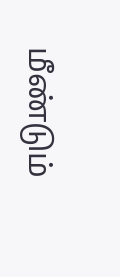மீண்டும்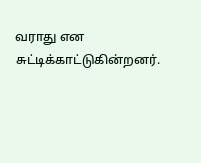வராது என சுட்டிக்காட்டுகின்றனர்.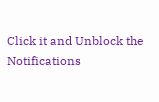Click it and Unblock the Notifications